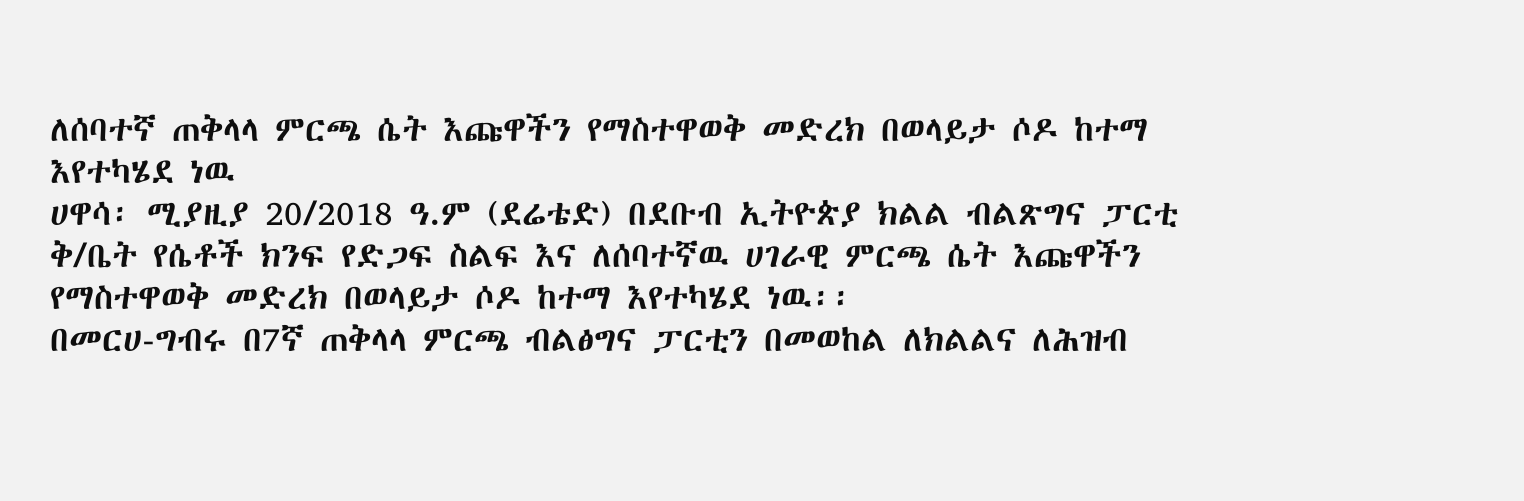ለሰባተኛ ጠቅላላ ምርጫ ሴት እጩዋችን የማስተዋወቅ መድረክ በወላይታ ሶዶ ከተማ እየተካሄደ ነዉ
ሀዋሳ፡ ሚያዚያ 20/2018 ዓ.ም (ደሬቴድ) በደቡብ ኢትዮጵያ ክልል ብልጽግና ፓርቲ ቅ/ቤት የሴቶች ክንፍ የድጋፍ ስልፍ እና ለሰባተኛዉ ሀገራዊ ምርጫ ሴት እጩዋችን የማስተዋወቅ መድረክ በወላይታ ሶዶ ከተማ እየተካሄደ ነዉ፡፡
በመርሀ-ግብሩ በ7ኛ ጠቅላላ ምርጫ ብልፅግና ፓርቲን በመወከል ለክልልና ለሕዝብ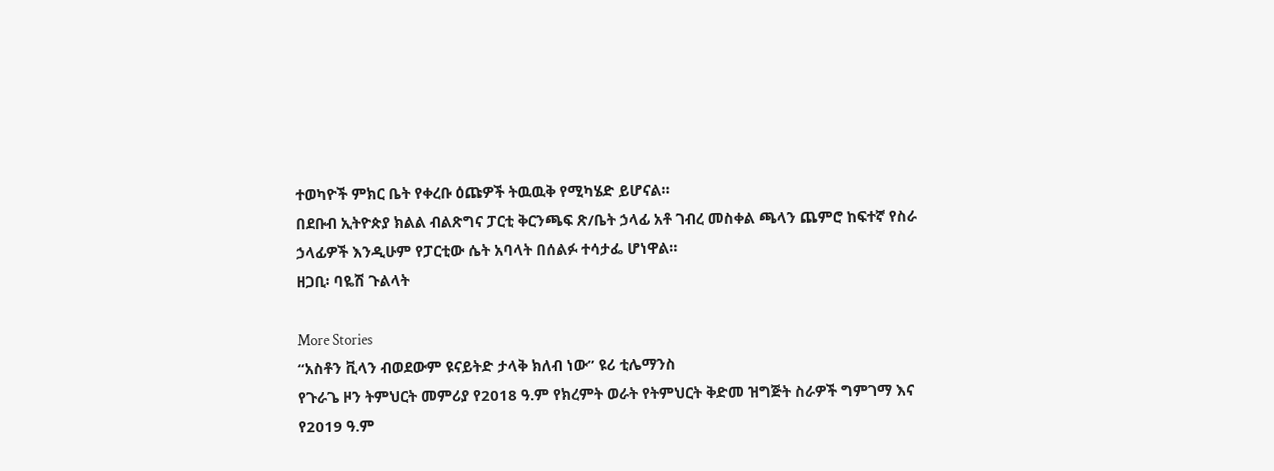ተወካዮች ምክር ቤት የቀረቡ ዕጩዎች ትዉዉቅ የሚካሄድ ይሆናል።
በደቡብ ኢትዮጵያ ክልል ብልጽግና ፓርቲ ቅርንጫፍ ጽ/ቤት ኃላፊ አቶ ገብረ መስቀል ጫላን ጨምሮ ከፍተኛ የስራ ኃላፊዎች እንዲሁም የፓርቲው ሴት አባላት በሰልፉ ተሳታፌ ሆነዋል።
ዘጋቢ፡ ባዬሽ ጉልላት

More Stories
“አስቶን ቪላን ብወደውም ዩናይትድ ታላቅ ክለብ ነው” ዩሪ ቲሌማንስ
የጉራጌ ዞን ትምህርት መምሪያ የ2018 ዓ.ም የክረምት ወራት የትምህርት ቅድመ ዝግጅት ስራዎች ግምገማ እና የ2019 ዓ.ም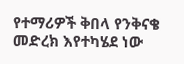የተማሪዎች ቅበላ የንቅናቄ መድረክ እየተካሄደ ነው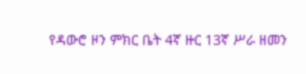የዳውሮ ዞን ምክር ቤት 4ኛ ዙር 13ኛ ሥራ ዘመን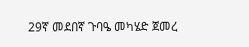29ኛ መደበኛ ጉባዔ መካሄድ ጀመረ